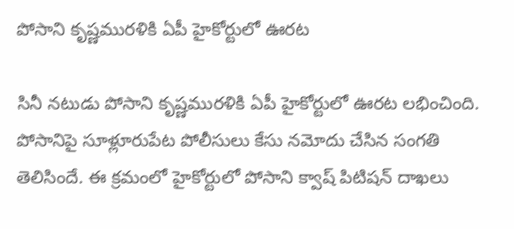పోసాని కృష్ణమురళికి ఏపీ హైకోర్టులో ఊరట

సినీ నటుడు పోసాని కృష్ణమురళికి ఏపీ హైకోర్టులో ఊరట లభించింది. పోసానిపై సూళ్లూరుపేట పోలీసులు కేసు నమోదు చేసిన సంగతి తెలిసిందే. ఈ క్రమంలో హైకోర్టులో పోసాని క్వాష్ పిటిషన్ దాఖలు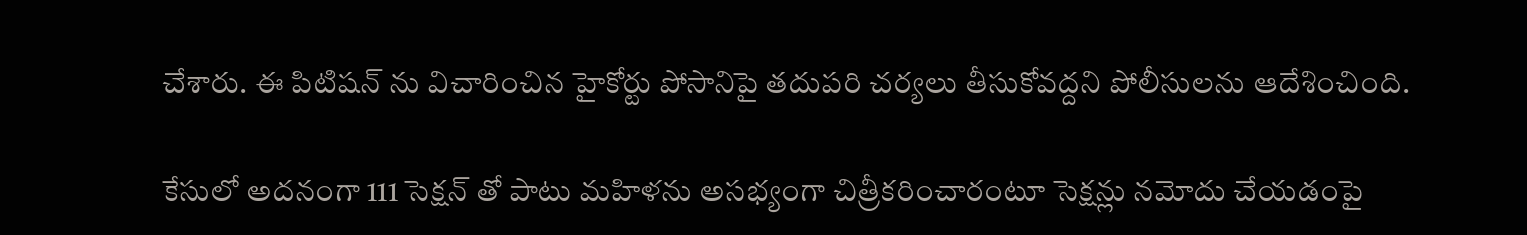చేశారు. ఈ పిటిషన్ ను విచారించిన హైకోర్టు పోసానిపై తదుపరి చర్యలు తీసుకోవద్దని పోలీసులను ఆదేశించింది.

కేసులో అదనంగా 111 సెక్షన్ తో పాటు మహిళను అసభ్యంగా చిత్రీకరించారంటూ సెక్షన్లు నమోదు చేయడంపై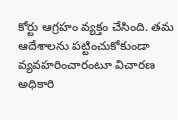కోర్టు ఆగ్రహం వ్యక్తం చేసింది. తమ ఆదేశాలను పట్టించుకోకుండా వ్యవహరించారంటూ విచారణ అధికారి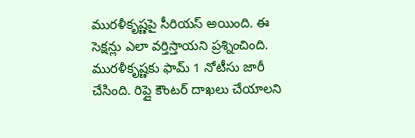మురళీకృష్ణపై సీరియస్ అయింది. ఈ సెక్షన్లు ఎలా వర్తిస్తాయని ప్రశ్నించింది. మురళీకృష్ణకు ఫామ్ 1 నోటీసు జారీ చేసింది. రిప్లై కౌంటర్ దాఖలు చేయాలని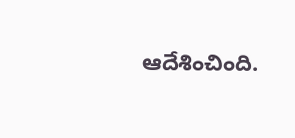ఆదేశించింది.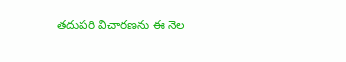తదుపరి విచారణను ఈ నెల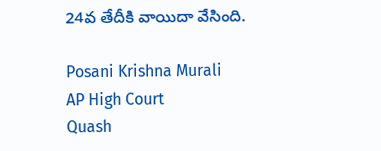24వ తేదీకి వాయిదా వేసింది.

Posani Krishna Murali
AP High Court
Quash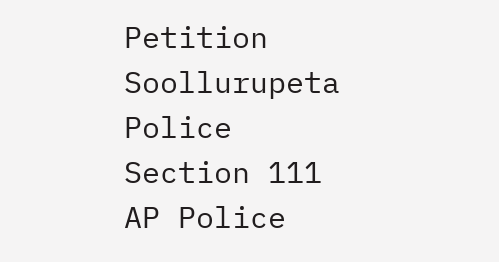Petition
Soollurupeta Police
Section 111
AP Police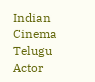Indian Cinema
Telugu Actor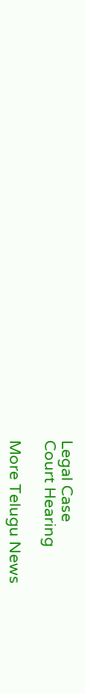Legal Case
Court Hearing

More Telugu News